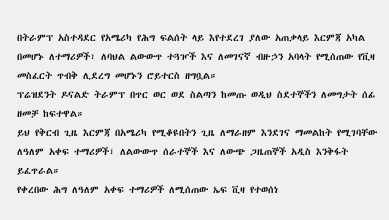በትራምፕ አስተዳደር የአሜሪካ የሕግ ፍልሰት ላይ እየተደረገ ያለው አጠቃላይ እርምጃ አካል በመሆኑ ለተማሪዎች፣ ለባህል ልውውጥ ተጓዦች እና ለመገናኛ ብዙኃን አባላት የሚሰጠው የቪዛ መስፈርት ጥብቅ ሊደረግ መሆኑን ሮይተርስ ዘግቧል።
ፕሬዝደንት ዶናልድ ትራምፕ በጥር ወር ወደ ስልጣን ከመጡ ወዲህ ስደተኞችን ለመግታት ሰፊ ዘመቻ ከፍተዋል።
ይህ የቅርብ ጊዜ እርምጃ በአሜሪካ የሚቆዩበትን ጊዜ ለማራዘም እንደገና ማመልከት የሚገባቸው ለዓለም አቀፍ ተማሪዎች፣ ለልውውጥ ሰራተኞች እና ለውጭ ጋዜጠኞች አዲስ እንቅፋት ይፈጥራል።
የቀረበው ሕግ ለዓለም አቀፍ ተማሪዎች ለሚሰጠው ኤፍ ቪዛ የተወሰነ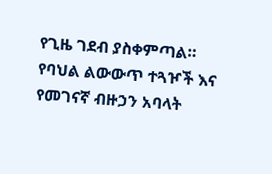የጊዜ ገደብ ያስቀምጣል።
የባህል ልውውጥ ተጓዦች እና የመገናኛ ብዙኃን አባላት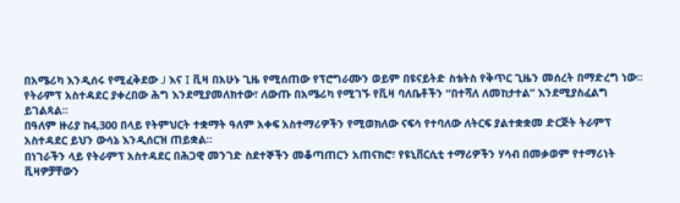በአሜሪካ እንዲሰሩ የሚፈቅደው J እና I ቪዛ በአሁኑ ጊዜ የሚሰጠው የፕሮግራሙን ወይም በዩናይትድ ስቴትስ የቅጥር ጊዜን መሰረት በማድረግ ነው።
የትራምፕ አስተዳደር ያቀረበው ሕግ እንደሚያመለክተው፣ ለውጡ በአሜሪካ የሚገኙ የቪዛ ባለቤቶችን “በተሻለ ለመከታተል” እንደሚያስፈልግ ይገልጻል።
በዓለም ዙሪያ ከ4,300 በላይ የትምህርት ተቋማት ዓለም አቀፍ አስተማሪዎችን የሚወክለው ናፍሳ የተባለው ለትርፍ ያልተቋቋመ ድርጅት ትራምፕ አስተዳደር ይህን ውሳኔ እንዲሰርዝ ጠይቋል።
በነገራችን ላይ የትራምፕ አስተዳደር በሕጋዊ መንገድ ስደተኞችን መቆጣጠርን አጠናክሮ፣ የዩኒቨርሲቲ ተማሪዎችን ሃሳብ በመቃወም የተማሪነት ቪዛዎቻቸውን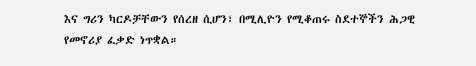እና ግሪን ካርዶቻቸውን የሰረዘ ሲሆን፣ በሚሊዮን የሚቆጠሩ ስደተኞችን ሕጋዊ የመኖሪያ ፈቃድ ነጥቋል።